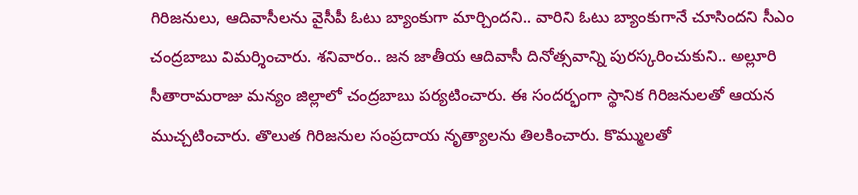గిరిజనులు, ఆదివాసీలను వైసీపీ ఓటు బ్యాంకుగా మార్చిందని.. వారిని ఓటు బ్యాంకుగానే చూసిందని సీఎం చంద్రబాబు విమర్శించారు. శనివారం.. జన జాతీయ ఆదివాసీ దినోత్సవాన్ని పురస్కరించుకుని.. అల్లూరి సీతారామరాజు మన్యం జిల్లాలో చంద్రబాబు పర్యటించారు. ఈ సందర్భంగా స్థానిక గిరిజనులతో ఆయన ముచ్చటించారు. తొలుత గిరిజనుల సంప్రదాయ నృత్యాలను తిలకించారు. కొమ్ములతో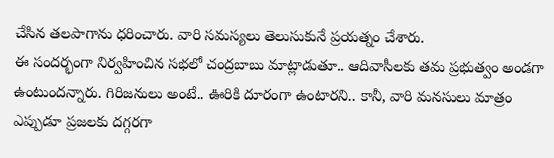చేసిన తలపాగాను ధరించారు. వారి సమస్యలు తెలుసుకునే ప్రయత్నం చేశారు.
ఈ సందర్భంగా నిర్వహించిన సభలో చంద్రబాబు మాట్లాడుతూ.. ఆదివాసీలకు తమ ప్రభుత్వం అండగా ఉంటుందన్నారు. గిరిజనులు అంటే.. ఊరికి దూరంగా ఉంటారని.. కానీ, వారి మనసులు మాత్రం ఎప్పుడూ ప్రజలకు దగ్గరగా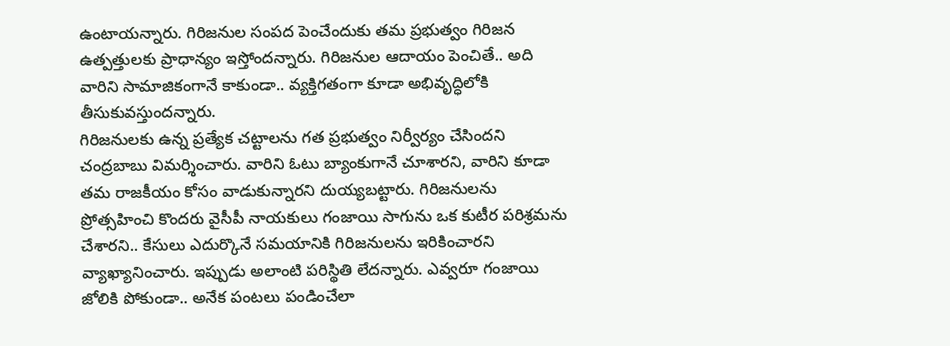ఉంటాయన్నారు. గిరిజనుల సంపద పెంచేందుకు తమ ప్రభుత్వం గిరిజన ఉత్పత్తులకు ప్రాధాన్యం ఇస్తోందన్నారు. గిరిజనుల ఆదాయం పెంచితే.. అది వారిని సామాజికంగానే కాకుండా.. వ్యక్తిగతంగా కూడా అభివృద్ధిలోకి తీసుకువస్తుందన్నారు.
గిరిజనులకు ఉన్న ప్రత్యేక చట్టాలను గత ప్రభుత్వం నిర్వీర్యం చేసిందని చంద్రబాబు విమర్శించారు. వారిని ఓటు బ్యాంకుగానే చూశారని, వారిని కూడా తమ రాజకీయం కోసం వాడుకున్నారని దుయ్యబట్టారు. గిరిజనులను ప్రోత్సహించి కొందరు వైసీపీ నాయకులు గంజాయి సాగును ఒక కుటీర పరిశ్రమను చేశారని.. కేసులు ఎదుర్కొనే సమయానికి గిరిజనులను ఇరికించారని వ్యాఖ్యానించారు. ఇప్పుడు అలాంటి పరిస్థితి లేదన్నారు. ఎవ్వరూ గంజాయి జోలికి పోకుండా.. అనేక పంటలు పండించేలా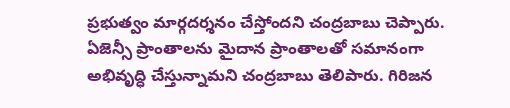ప్రభుత్వం మార్గదర్శనం చేస్తోందని చంద్రబాబు చెప్పారు.
ఏజెన్సీ ప్రాంతాలను మైదాన ప్రాంతాలతో సమానంగా అభివృద్ధి చేస్తున్నామని చంద్రబాబు తెలిపారు. గిరిజన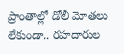ప్రాంతాల్లో డోలీ మోతలు లేకుండా.. రహదారుల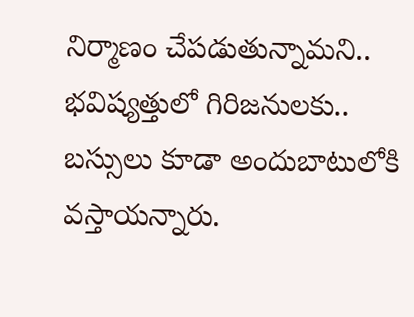నిర్మాణం చేపడుతున్నామని.. భవిష్యత్తులో గిరిజనులకు.. బస్సులు కూడా అందుబాటులోకి వస్తాయన్నారు.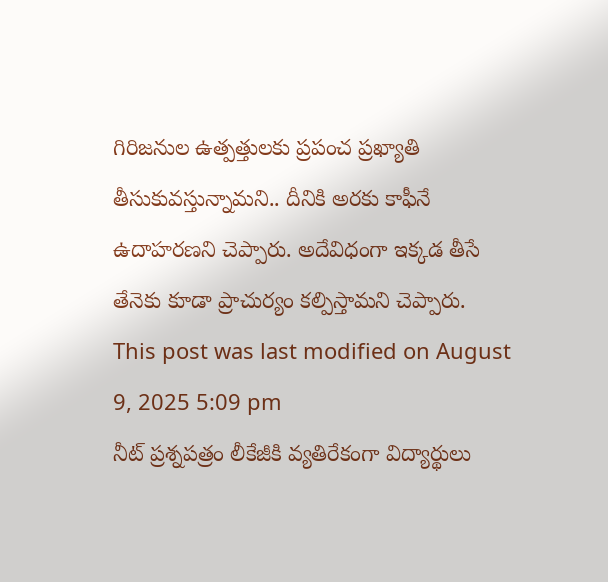గిరిజనుల ఉత్పత్తులకు ప్రపంచ ప్రఖ్యాతి తీసుకువస్తున్నామని.. దీనికి అరకు కాఫీనే ఉదాహరణని చెప్పారు. అదేవిధంగా ఇక్కడ తీసే తేనెకు కూడా ప్రాచుర్యం కల్పిస్తామని చెప్పారు.
This post was last modified on August 9, 2025 5:09 pm
నీట్ ప్రశ్నపత్రం లీకేజీకి వ్యతిరేకంగా విద్యార్థులు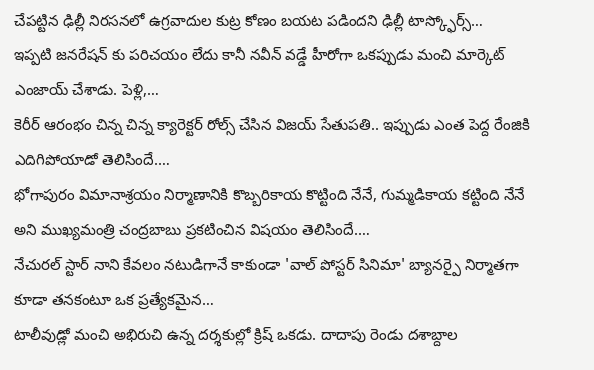చేపట్టిన ఢిల్లీ నిరసనలో ఉగ్రవాదుల కుట్ర కోణం బయట పడిందని ఢిల్లీ టాస్క్ఫోర్స్…
ఇప్పటి జనరేషన్ కు పరిచయం లేదు కానీ నవీన్ వడ్డే హీరోగా ఒకప్పుడు మంచి మార్కెట్ ఎంజాయ్ చేశాడు. పెళ్లి,…
కెరీర్ ఆరంభం చిన్న చిన్న క్యారెక్టర్ రోల్స్ చేసిన విజయ్ సేతుపతి.. ఇప్పుడు ఎంత పెద్ద రేంజికి ఎదిగిపోయాడో తెలిసిందే.…
భోగాపురం విమానాశ్రయం నిర్మాణానికి కొబ్బరికాయ కొట్టింది నేనే, గుమ్మడికాయ కట్టింది నేనే అని ముఖ్యమంత్రి చంద్రబాబు ప్రకటించిన విషయం తెలిసిందే.…
నేచురల్ స్టార్ నాని కేవలం నటుడిగానే కాకుండా 'వాల్ పోస్టర్ సినిమా' బ్యానర్పై నిర్మాతగా కూడా తనకంటూ ఒక ప్రత్యేకమైన…
టాలీవుడ్లో మంచి అభిరుచి ఉన్న దర్శకుల్లో క్రిష్ ఒకడు. దాదాపు రెండు దశాబ్దాల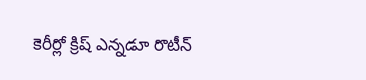కెరీర్లో క్రిష్ ఎన్నడూ రొటీన్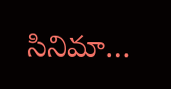సినిమా…